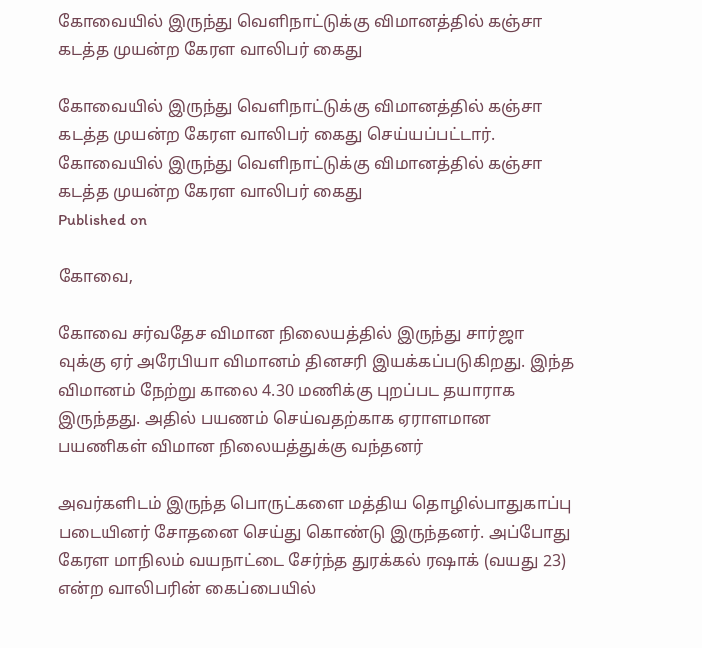கோவையில் இருந்து வெளிநாட்டுக்கு விமானத்தில் கஞ்சா கடத்த முயன்ற கேரள வாலிபர் கைது

கோவையில் இருந்து வெளிநாட்டுக்கு விமானத்தில் கஞ்சா கடத்த முயன்ற கேரள வாலிபர் கைது செய்யப்பட்டார்.
கோவையில் இருந்து வெளிநாட்டுக்கு விமானத்தில் கஞ்சா கடத்த முயன்ற கேரள வாலிபர் கைது
Published on

கோவை,

கோவை சர்வதேச விமான நிலையத்தில் இருந்து சார்ஜா வுக்கு ஏர் அரேபியா விமானம் தினசரி இயக்கப்படுகிறது. இந்த விமானம் நேற்று காலை 4.30 மணிக்கு புறப்பட தயாராக இருந்தது. அதில் பயணம் செய்வதற்காக ஏராளமான பயணிகள் விமான நிலையத்துக்கு வந்தனர்

அவர்களிடம் இருந்த பொருட்களை மத்திய தொழில்பாதுகாப்பு படையினர் சோதனை செய்து கொண்டு இருந்தனர். அப்போது கேரள மாநிலம் வயநாட்டை சேர்ந்த துரக்கல் ரஷாக் (வயது 23) என்ற வாலிபரின் கைப்பையில்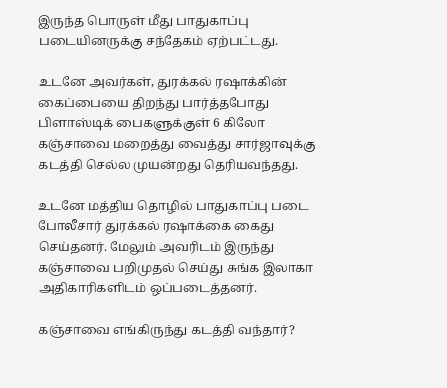இருந்த பொருள் மீது பாதுகாப்பு படையினருக்கு சந்தேகம் ஏற்பட்டது.

உடனே அவர்கள், துரக்கல் ரஷாக்கின் கைப்பையை திறந்து பார்த்தபோது பிளாஸ்டிக் பைகளுக்குள் 6 கிலோ கஞ்சாவை மறைத்து வைத்து சார்ஜாவுக்கு கடத்தி செல்ல முயன்றது தெரியவந்தது.

உடனே மத்திய தொழில் பாதுகாப்பு படை போலீசார் துரக்கல் ரஷாக்கை கைது செய்தனர். மேலும் அவரிடம் இருந்து கஞ்சாவை பறிமுதல் செய்து சுங்க இலாகா அதிகாரிகளிடம் ஒப்படைத்தனர்.

கஞ்சாவை எங்கிருந்து கடத்தி வந்தார்?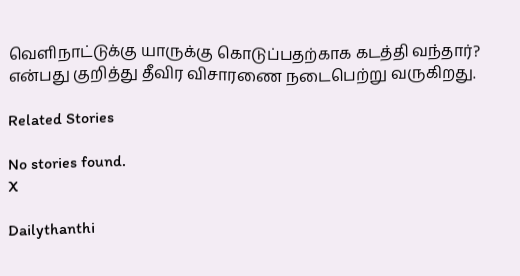வெளிநாட்டுக்கு யாருக்கு கொடுப்பதற்காக கடத்தி வந்தார்? என்பது குறித்து தீவிர விசாரணை நடைபெற்று வருகிறது.

Related Stories

No stories found.
X

Dailythanthi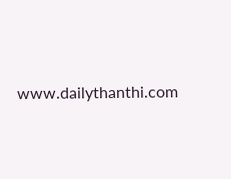www.dailythanthi.com